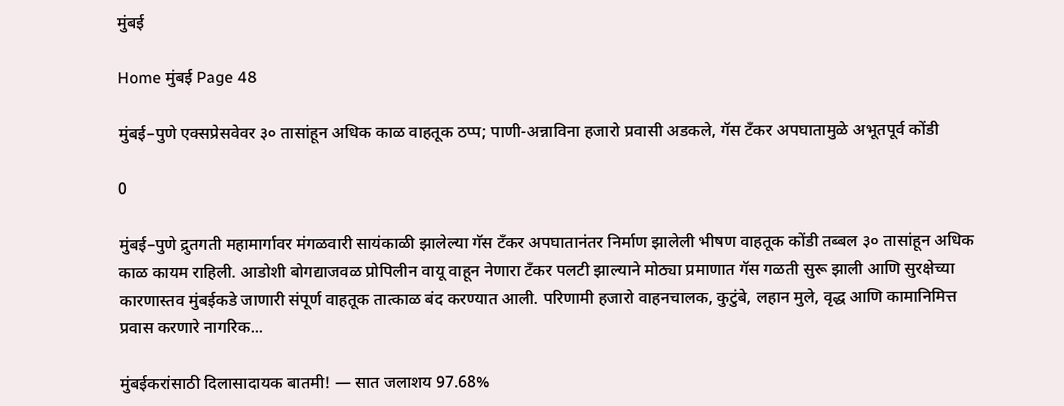मुंबई

Home मुंबई Page 48

मुंबई–पुणे एक्सप्रेसवेवर ३० तासांहून अधिक काळ वाहतूक ठप्प; पाणी-अन्नाविना हजारो प्रवासी अडकले, गॅस टँकर अपघातामुळे अभूतपूर्व कोंडी

0

मुंबई–पुणे द्रुतगती महामार्गावर मंगळवारी सायंकाळी झालेल्या गॅस टँकर अपघातानंतर निर्माण झालेली भीषण वाहतूक कोंडी तब्बल ३० तासांहून अधिक काळ कायम राहिली. आडोशी बोगद्याजवळ प्रोपिलीन वायू वाहून नेणारा टँकर पलटी झाल्याने मोठ्या प्रमाणात गॅस गळती सुरू झाली आणि सुरक्षेच्या कारणास्तव मुंबईकडे जाणारी संपूर्ण वाहतूक तात्काळ बंद करण्यात आली. परिणामी हजारो वाहनचालक, कुटुंबे, लहान मुले, वृद्ध आणि कामानिमित्त प्रवास करणारे नागरिक...

मुंबईकरांसाठी दिलासादायक बातमी! — सात जलाशय 97.68%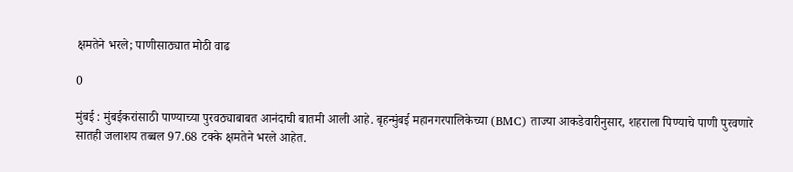क्षमतेने भरले; पाणीसाठ्यात मोठी वाढ

0

मुंबई : मुंबईकरांसाठी पाण्याच्या पुरवठ्याबाबत आनंदाची बातमी आली आहे. बृहन्मुंबई महानगरपालिकेच्या (BMC) ताज्या आकडेवारीनुसार, शहराला पिण्याचे पाणी पुरवणारे सातही जलाशय तब्बल 97.68 टक्के क्षमतेने भरले आहेत.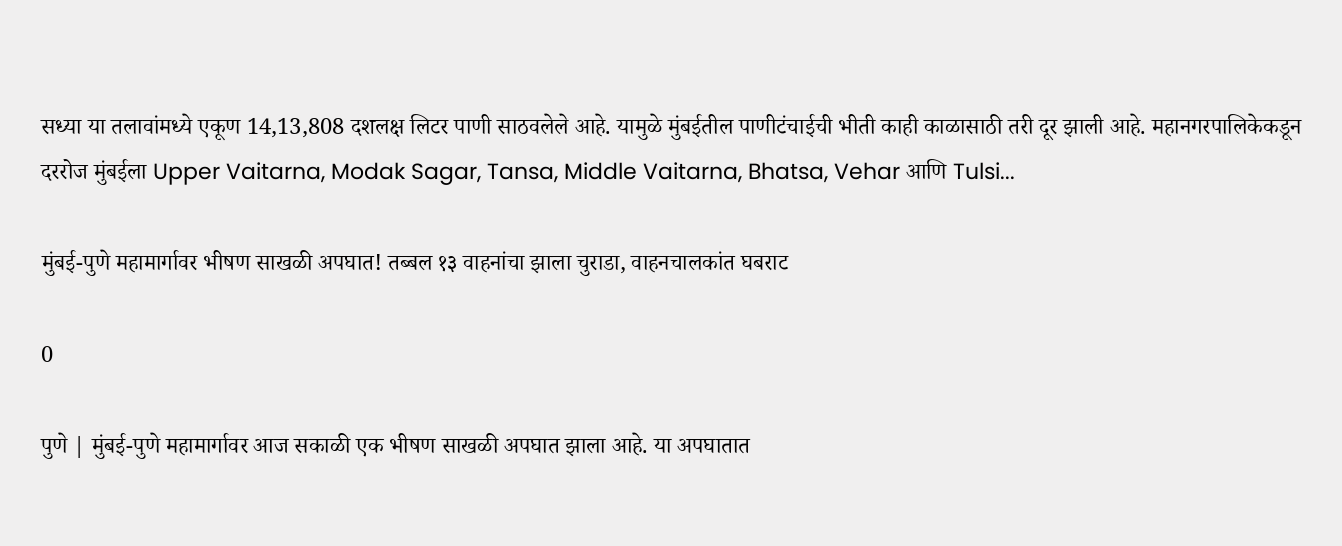सध्या या तलावांमध्ये एकूण 14,13,808 दशलक्ष लिटर पाणी साठवलेले आहे. यामुळे मुंबईतील पाणीटंचाईची भीती काही काळासाठी तरी दूर झाली आहे. महानगरपालिकेकडून दररोज मुंबईला Upper Vaitarna, Modak Sagar, Tansa, Middle Vaitarna, Bhatsa, Vehar आणि Tulsi...

मुंबई-पुणे महामार्गावर भीषण साखळी अपघात! तब्बल १३ वाहनांचा झाला चुराडा, वाहनचालकांत घबराट

0

पुणे | मुंबई-पुणे महामार्गावर आज सकाळी एक भीषण साखळी अपघात झाला आहे. या अपघातात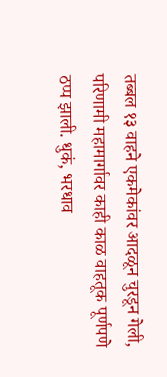तब्बल १३ वाहने एकमेकांवर आदळून चुरडून गेली, परिणामी महामार्गावर काही काळ वाहतूक पूर्णपणे ठप्प झाली. धुकं, भरधाव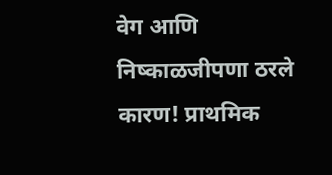वेग आणि निष्काळजीपणा ठरले कारण! प्राथमिक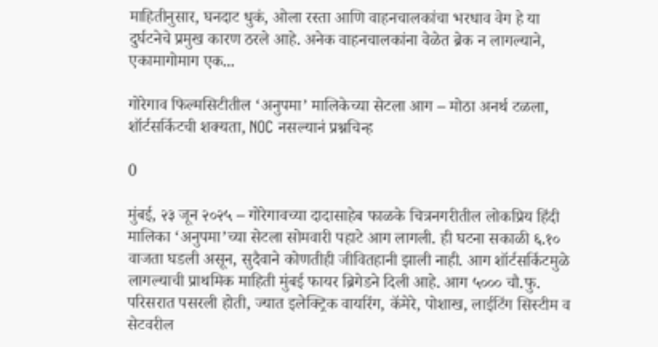माहितीनुसार, घनदाट धुकं, ओला रस्ता आणि वाहनचालकांचा भरधाव वेग हे या दुर्घटनेचे प्रमुख कारण ठरले आहे. अनेक वाहनचालकांना वेळेत ब्रेक न लागल्याने, एकामागोमाग एक...

गोरेगाव फिल्मसिटीतील ‘अनुपमा’ मालिकेच्या सेटला आग – मोठा अनर्थ टळला, शॉर्टसर्किटची शक्यता, NOC नसल्यानं प्रश्नचिन्ह

0

मुंबई, २३ जून २०२५ – गोरेगावच्या दादासाहेब फाळके चित्रनगरीतील लोकप्रिय हिंदी मालिका ‘अनुपमा’च्या सेटला सोमवारी पहाटे आग लागली. ही घटना सकाळी ६.१० वाजता घडली असून, सुदैवाने कोणतीही जीवितहानी झाली नाही. आग शॉर्टसर्किटमुळे लागल्याची प्राथमिक माहिती मुंबई फायर ब्रिगेडने दिली आहे. आग ५००० चौ.फु. परिसरात पसरली होती, ज्यात इलेक्ट्रिक वायरिंग, कॅमेरे, पोशाख, लाईटिंग सिस्टीम व सेटवरील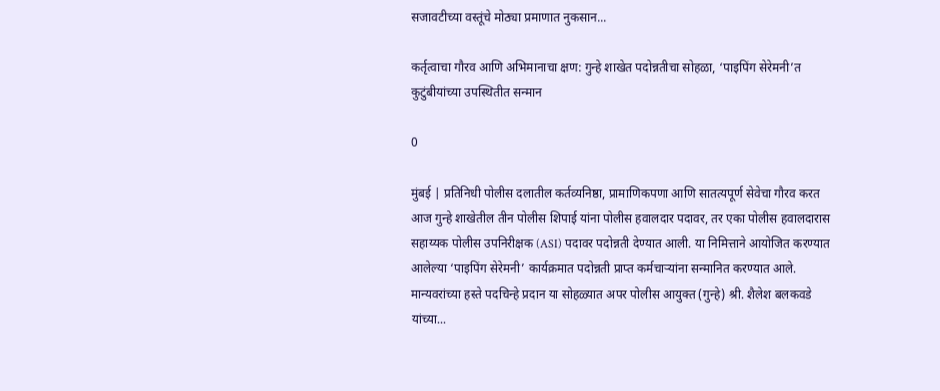सजावटीच्या वस्तूंचे मोठ्या प्रमाणात नुकसान...

कर्तृत्वाचा गौरव आणि अभिमानाचा क्षण: गुन्हे शाखेत पदोन्नतीचा सोहळा, ‘पाइपिंग सेरेमनी’त कुटुंबीयांच्या उपस्थितीत सन्मान

0

मुंबई | प्रतिनिधी पोलीस दलातील कर्तव्यनिष्ठा, प्रामाणिकपणा आणि सातत्यपूर्ण सेवेचा गौरव करत आज गुन्हे शाखेतील तीन पोलीस शिपाई यांना पोलीस हवालदार पदावर, तर एका पोलीस हवालदारास सहाय्यक पोलीस उपनिरीक्षक (ASI) पदावर पदोन्नती देण्यात आली. या निमित्ताने आयोजित करण्यात आलेल्या ‘पाइपिंग सेरेमनी’ कार्यक्रमात पदोन्नती प्राप्त कर्मचाऱ्यांना सन्मानित करण्यात आले. मान्यवरांच्या हस्ते पदचिन्हे प्रदान या सोहळ्यात अपर पोलीस आयुक्त (गुन्हे) श्री. शैलेश बलकवडे यांच्या...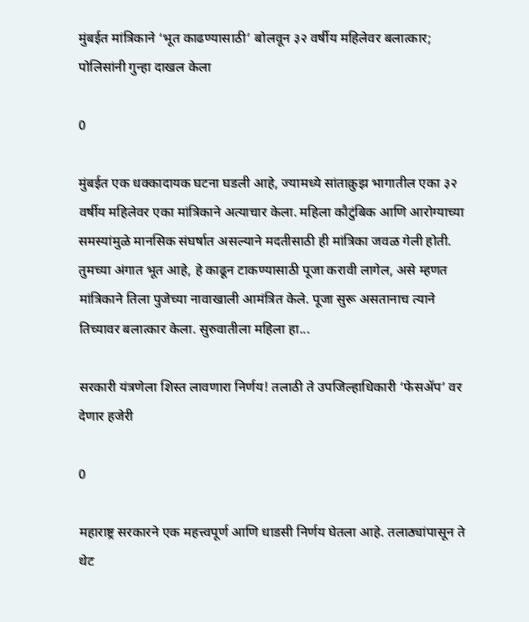मुंबईत मांत्रिकाने ‘भूत काढण्यासाठी’ बोलवून ३२ वर्षीय महिलेवर बलात्कार; पोलिसांनी गुन्हा दाखल केला

0

मुंबईत एक धक्कादायक घटना घडली आहे, ज्यामध्ये सांताक्रुझ भागातील एका ३२ वर्षीय महिलेवर एका मांत्रिकाने अत्याचार केला. महिला कौटुंबिक आणि आरोग्याच्या समस्यांमुळे मानसिक संघर्षात असल्याने मदतीसाठी ही मांत्रिका जवळ गेली होती. तुमच्या अंगात भूत आहे, हे काढून टाकण्यासाठी पूजा करावी लागेल, असे म्हणत मांत्रिकाने तिला पुजेच्या नावाखाली आमंत्रित केले. पूजा सुरू असतानाच त्याने तिच्यावर बलात्कार केला. सुरुवातीला महिला हा...

सरकारी यंत्रणेला शिस्त लावणारा निर्णय! तलाठी ते उपजिल्हाधिकारी ‘फेसॲप’ वर देणार हजेरी

0

महाराष्ट्र सरकारने एक महत्त्वपूर्ण आणि धाडसी निर्णय घेतला आहे. तलाठ्यांपासून ते थेट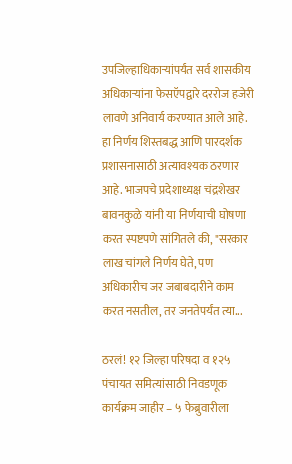उपजिल्हाधिकाऱ्यांपर्यंत सर्व शासकीय अधिकाऱ्यांना फेसऍपद्वारे दररोज हजेरी लावणे अनिवार्य करण्यात आले आहे. हा निर्णय शिस्तबद्ध आणि पारदर्शक प्रशासनासाठी अत्यावश्यक ठरणार आहे. भाजपचे प्रदेशाध्यक्ष चंद्रशेखर बावनकुळे यांनी या निर्णयाची घोषणा करत स्पष्टपणे सांगितले की, "सरकार लाख चांगले निर्णय घेते, पण अधिकारीच जर जबाबदारीने काम करत नसतील, तर जनतेपर्यंत त्या...

ठरलं! १२ जिल्हा परिषदा व १२५ पंचायत समित्यांसाठी निवडणूक कार्यक्रम जाहीर – ५ फेब्रुवारीला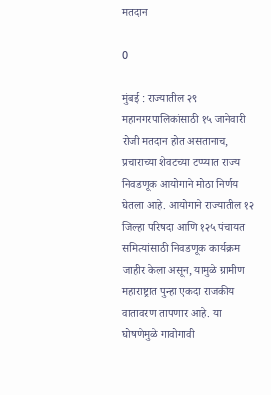मतदान

0

मुंबई : राज्यातील २९ महानगरपालिकांसाठी १५ जानेवारी रोजी मतदान होत असतानाच, प्रचाराच्या शेवटच्या टप्प्यात राज्य निवडणूक आयोगाने मोठा निर्णय घेतला आहे. आयोगाने राज्यातील १२ जिल्हा परिषदा आणि १२५ पंचायत समित्यांसाठी निवडणूक कार्यक्रम जाहीर केला असून, यामुळे ग्रामीण महाराष्ट्रात पुन्हा एकदा राजकीय वातावरण तापणार आहे. या घोषणेमुळे गावोगावी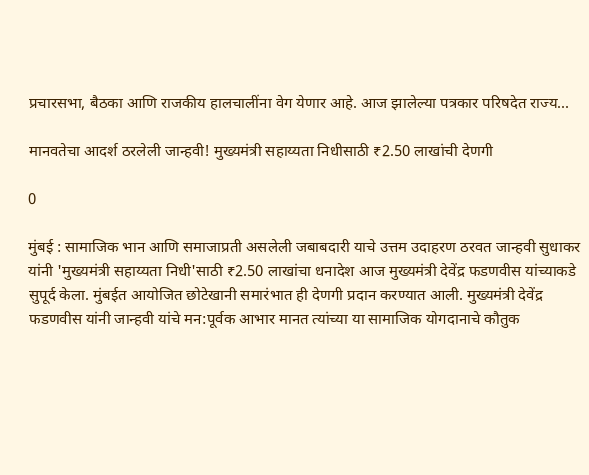प्रचारसभा, बैठका आणि राजकीय हालचालींना वेग येणार आहे. आज झालेल्या पत्रकार परिषदेत राज्य...

मानवतेचा आदर्श ठरलेली जान्हवी! मुख्यमंत्री सहाय्यता निधीसाठी ₹2.50 लाखांची देणगी

0

मुंबई : सामाजिक भान आणि समाजाप्रती असलेली जबाबदारी याचे उत्तम उदाहरण ठरवत जान्हवी सुधाकर यांनी 'मुख्यमंत्री सहाय्यता निधी'साठी ₹2.50 लाखांचा धनादेश आज मुख्यमंत्री देवेंद्र फडणवीस यांच्याकडे सुपूर्द केला. मुंबईत आयोजित छोटेखानी समारंभात ही देणगी प्रदान करण्यात आली. मुख्यमंत्री देवेंद्र फडणवीस यांनी जान्हवी यांचे मन:पूर्वक आभार मानत त्यांच्या या सामाजिक योगदानाचे कौतुक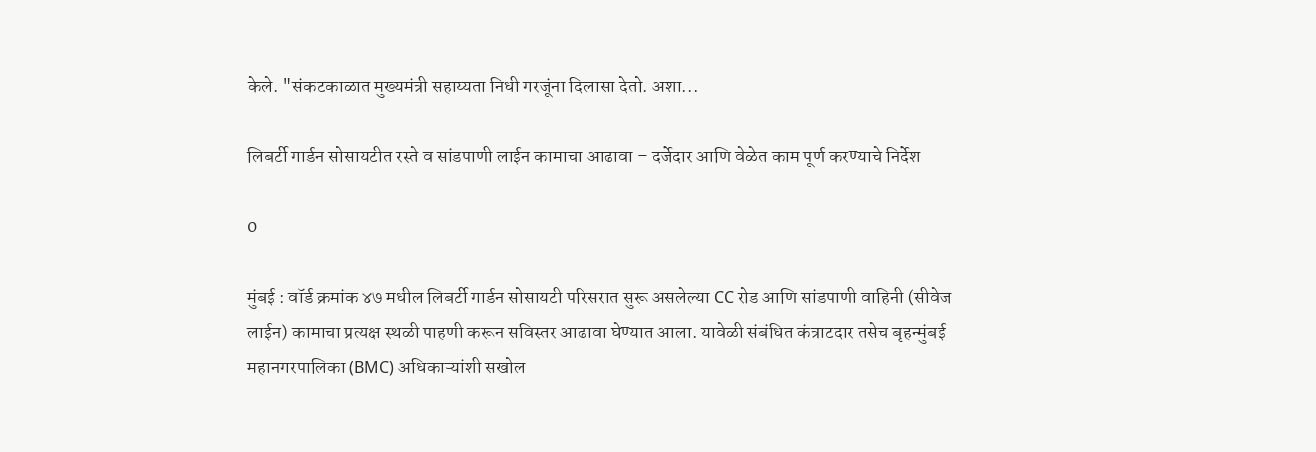केले. "संकटकाळात मुख्यमंत्री सहाय्यता निधी गरजूंना दिलासा देतो. अशा...

लिबर्टी गार्डन सोसायटीत रस्ते व सांडपाणी लाईन कामाचा आढावा – दर्जेदार आणि वेळेत काम पूर्ण करण्याचे निर्देश

0

मुंबई : वॉर्ड क्रमांक ४७ मधील लिबर्टी गार्डन सोसायटी परिसरात सुरू असलेल्या CC रोड आणि सांडपाणी वाहिनी (सीवेज लाईन) कामाचा प्रत्यक्ष स्थळी पाहणी करून सविस्तर आढावा घेण्यात आला. यावेळी संबंधित कंत्राटदार तसेच बृहन्मुंबई महानगरपालिका (BMC) अधिकाऱ्यांशी सखोल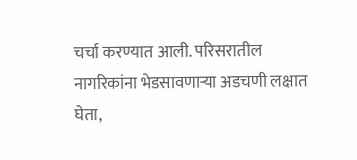चर्चा करण्यात आली. परिसरातील नागरिकांना भेडसावणाऱ्या अडचणी लक्षात घेता,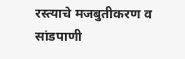रस्त्याचे मजबुतीकरण व सांडपाणी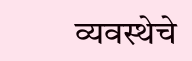व्यवस्थेचे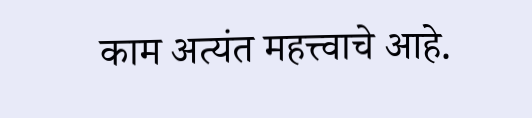काम अत्यंत महत्त्वाचे आहे.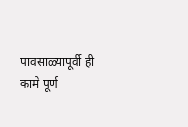पावसाळ्यापूर्वी ही कामे पूर्ण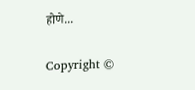होणे...

Copyright ©